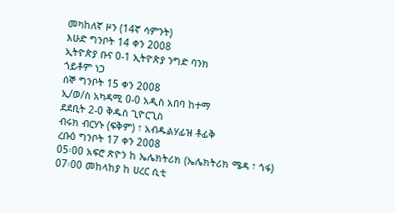መካከለኛ ዞን (14ኛ ሳምንት)
እሁድ ግንቦት 14 ቀን 2008
ኢትዮጵያ ቡና 0-1 ኢትዮጵያ ንግድ ባንክ
ጎይቶም ነጋ
ሰኞ ግንቦት 15 ቀን 2008
ኢ/ወ/ስ አካዳሚ 0-0 አዲስ አበባ ከተማ
ደደቢት 2-0 ቅዱስ ጊዮርጊስ
ብሩክ ብርሃኑ (ፍቅም) ፣ አብዱልሃፊዝ ቶፊቅ
ረቡዕ ግንቦት 17 ቀን 2008
05፡00 አፍሮ ጽዮን ከ ኤሌክትሪክ (ኤሌክትሪክ ሜዳ ፣ ጎፋ)
07፡00 መከላከያ ከ ሀረር ሲቲ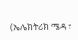(ኤሌክትሪክ ሜዳ ፣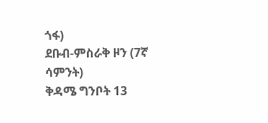ጎፋ)
ደቡብ-ምስራቅ ዞን (7ኛ ሳምንት)
ቅዳሜ ግንቦት 13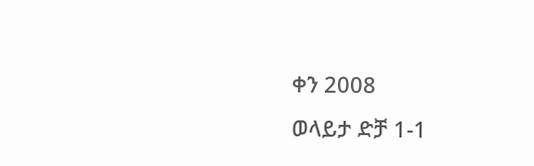ቀን 2008
ወላይታ ድቻ 1-1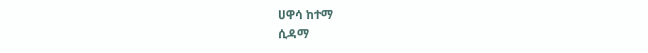ሀዋሳ ከተማ
ሲዳማ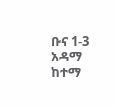ቡና 1-3 አዳማ ከተማ